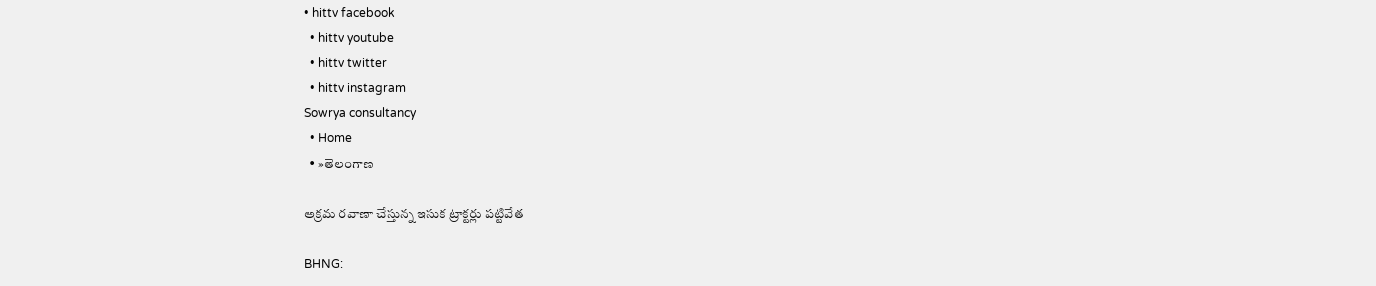• hittv facebook
  • hittv youtube
  • hittv twitter
  • hittv instagram
Sowrya consultancy
  • Home
  • »తెలంగాణ

అక్రమ రవాణా చేస్తున్న ఇసుక ట్రాక్టర్లు పట్టివేత

BHNG: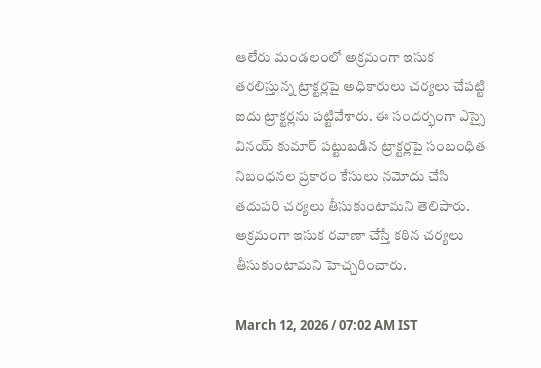ఆలేరు మండలంలో అక్రమంగా ఇసుక తరలిస్తున్న ట్రాక్టర్లపై అధికారులు చర్యలు చేపట్టి ఐదు ట్రాక్టర్లను పట్టివేశారు. ఈ సందర్భంగా ఎస్సై వినయ్ కుమార్ పట్టుబడిన ట్రాక్టర్లపై సంబంధిత నిబంధనల ప్రకారం కేసులు నమోదు చేసి తదుపరి చర్యలు తీసుకుంటామని తెలిపారు. అక్రమంగా ఇసుక రవాణా చేస్తే కఠిన చర్యలు తీసుకుంటామని హెచ్చరించారు.

March 12, 2026 / 07:02 AM IST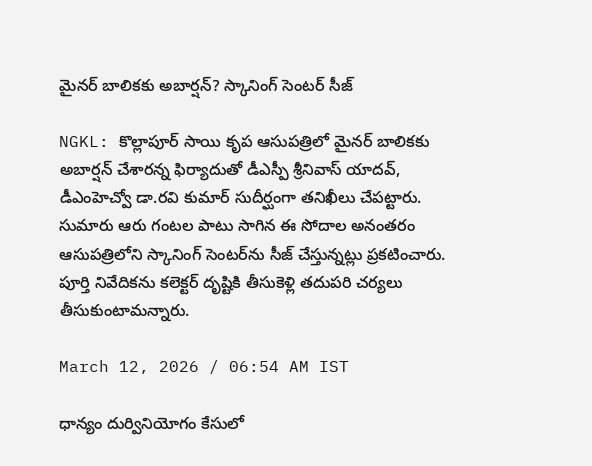మైనర్ బాలికకు అబార్షన్? స్కానింగ్ సెంటర్ సీజ్

NGKL: కొల్లాపూర్ సాయి కృప ఆసుపత్రిలో మైనర్ బాలికకు అబార్షన్ చేశారన్న ఫిర్యాదుతో డీఎస్పీ శ్రీనివాస్ యాదవ్, డీఎంహెచ్వో డా.రవి కుమార్ సుదీర్ఘంగా తనిఖీలు చేపట్టారు. సుమారు ఆరు గంటల పాటు సాగిన ఈ సోదాల అనంతరం ఆసుపత్రిలోని స్కానింగ్ సెంటర్‌ను సీజ్ చేస్తున్నట్లు ప్రకటించారు. పూర్తి నివేదికను కలెక్టర్ దృష్టికి తీసుకెళ్లి తదుపరి చర్యలు తీసుకుంటామన్నారు.

March 12, 2026 / 06:54 AM IST

ధాన్యం దుర్వినియోగం కేసులో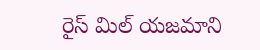రైస్ మిల్ యజమాని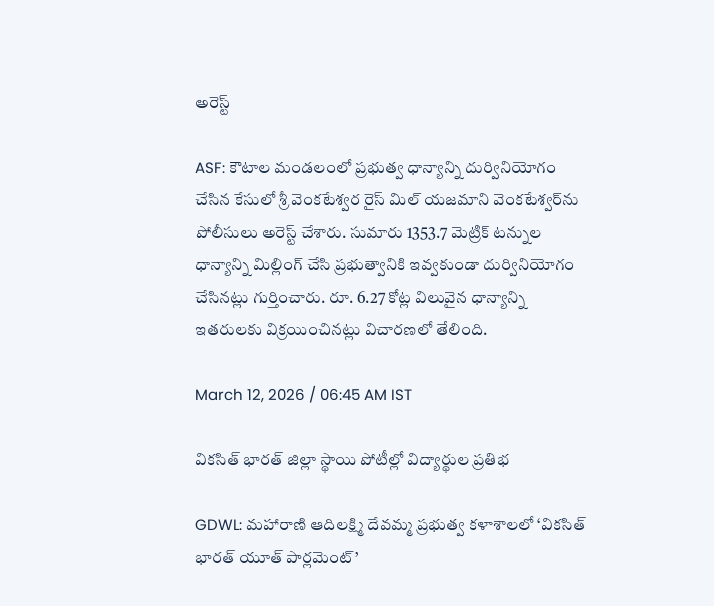అరెస్ట్

ASF: కౌటాల మండలంలో ప్రభుత్వ ధాన్యాన్ని దుర్వినియోగం చేసిన కేసులో శ్రీ వెంకటేశ్వర రైస్ మిల్ యజమాని వెంకటేశ్వర్‌ను పోలీసులు అరెస్ట్ చేశారు. సుమారు 1353.7 మెట్రిక్ టన్నుల ధాన్యాన్ని మిల్లింగ్ చేసి ప్రభుత్వానికి ఇవ్వకుండా దుర్వినియోగం చేసినట్లు గుర్తించారు. రూ. 6.27 కోట్ల విలువైన ధాన్యాన్ని ఇతరులకు విక్రయించినట్లు విచారణలో తేలింది.

March 12, 2026 / 06:45 AM IST

వికసిత్ భారత్ జిల్లా స్థాయి పోటీల్లో విద్యార్థుల ప్రతిభ

GDWL: మహారాణి ఆదిలక్ష్మి దేవమ్మ ప్రభుత్వ కళాశాలలో ‘వికసిత్ భారత్ యూత్ పార్లమెంట్’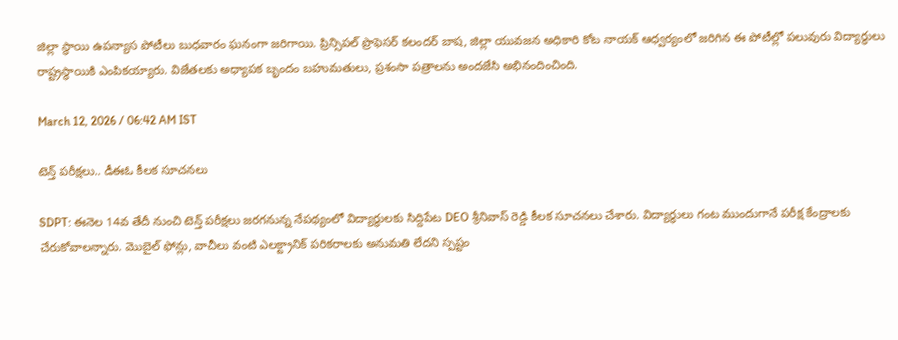జిల్లా స్థాయి ఉపన్యాస పోటీలు బుధవారం ఘనంగా జరిగాయి. ప్రిన్సిపల్ ప్రొఫెసర్ కలందర్ బాష, జిల్లా యువజన అధికారి కోట నాయక్ ఆధ్వర్యంలో జరిగిన ఈ పోటీల్లో పలువురు విద్యార్థులు రాష్ట్రస్థాయికి ఎంపికయ్యారు. విజేతలకు అధ్యాపక బృందం బహుమతులు, ప్రశంసా పత్రాలను అందజేసి అభినందించింది.

March 12, 2026 / 06:42 AM IST

టెన్త్ పరీక్షలు.. డీఈఓ కీలక సూచనలు

SDPT: ఈనెల 14వ తేదీ నుంచి టెన్త్ పరీక్షలు జరగనున్న నేపథ్యంలో విద్యార్థులకు సిద్దిపేట DEO శ్రీనివాస్ రెడ్డి కీలక సూచనలు చేశారు. విద్యార్థులు గంట ముందుగానే పరీక్ష కేంద్రాలకు చేరుకోవాలన్నారు. మొబైల్ ఫోన్లు, వాచీలు వంటి ఎలక్ట్రానిక్ పరికరాలకు అనుమతి లేదని స్పష్టం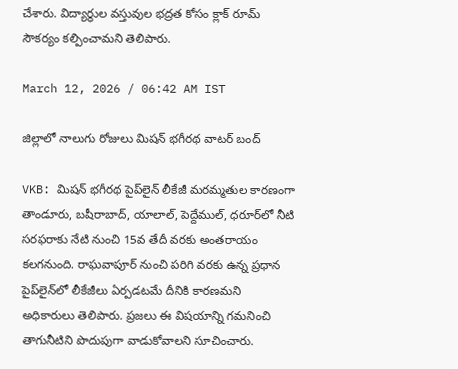చేశారు. విద్యార్థుల వస్తువుల భద్రత కోసం క్లాక్ రూమ్ సౌకర్యం కల్పించామని తెలిపారు.

March 12, 2026 / 06:42 AM IST

జిల్లాలో నాలుగు రోజులు మిషన్ భగీరథ వాటర్ బంద్

VKB: మిషన్ భగీరథ పైప్‌లైన్ లీకేజీ మరమ్మతుల కారణంగా తాండూరు, బషీరాబాద్, యాలాల్, పెద్దేముల్, ధరూర్‌లో నీటి సరఫరాకు నేటి నుంచి 15వ తేదీ వరకు అంతరాయం కలగనుంది. రాఘవాపూర్ నుంచి పరిగి వరకు ఉన్న ప్రధాన పైప్‌లైన్‌లో లీకేజీలు ఏర్పడటమే దీనికి కారణమని అధికారులు తెలిపారు. ప్రజలు ఈ విషయాన్ని గమనించి తాగునీటిని పొదుపుగా వాడుకోవాలని సూచించారు.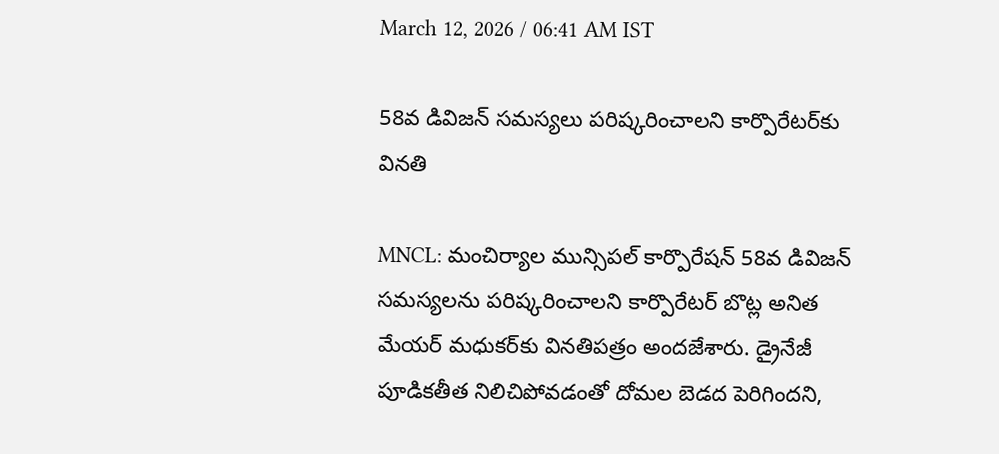March 12, 2026 / 06:41 AM IST

58వ డివిజన్ సమస్యలు పరిష్కరించాలని కార్పొరేటర్‌కు వినతి

MNCL: మంచిర్యాల మున్సిపల్ కార్పొరేషన్ 58వ డివిజన్ సమస్యలను పరిష్కరించాలని కార్పొరేటర్ బొట్ల అనిత మేయర్ మధుకర్‌కు వినతిపత్రం అందజేశారు. డ్రైనేజీ పూడికతీత నిలిచిపోవడంతో దోమల బెడద పెరిగిందని,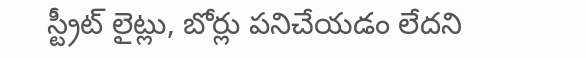స్ట్రీట్ లైట్లు, బోర్లు పనిచేయడం లేదని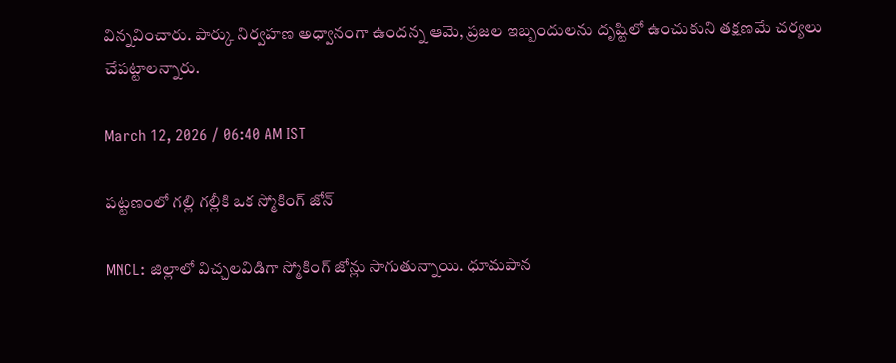విన్నవించారు. పార్కు నిర్వహణ అధ్వానంగా ఉందన్న ఆమె, ప్రజల ఇబ్బందులను దృష్టిలో ఉంచుకుని తక్షణమే చర్యలు చేపట్టాలన్నారు.

March 12, 2026 / 06:40 AM IST

పట్టణంలో గల్లి గల్లీకి ఒక స్మోకింగ్ జోన్

MNCL: జిల్లాలో విచ్చలవిడిగా స్మోకింగ్ జోన్లు సాగుతున్నాయి. ధూమపాన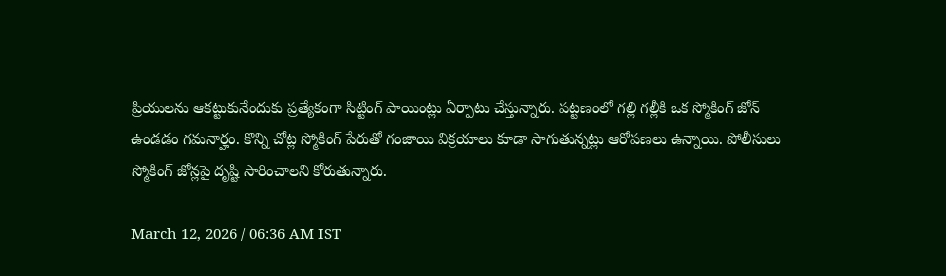ప్రియులను ఆకట్టుకునేందుకు ప్రత్యేకంగా సిట్టింగ్ పాయింట్లు ఏర్పాటు చేస్తున్నారు. పట్టణంలో గల్లి గల్లీకి ఒక స్మోకింగ్ జోన్ ఉండడం గమనార్హం. కొన్ని చోట్ల స్మోకింగ్ పేరుతో గంజాయి విక్రయాలు కూడా సాగుతున్నట్లు ఆరోపణలు ఉన్నాయి. పోలీసులు స్మోకింగ్ జోన్లపై దృష్టి సారించాలని కోరుతున్నారు.

March 12, 2026 / 06:36 AM IST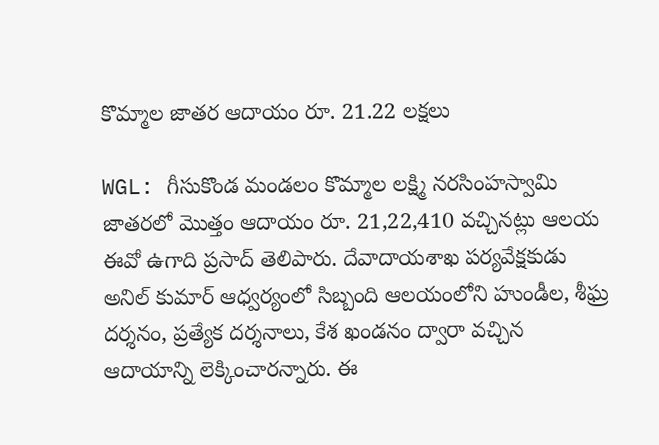కొమ్మాల జాతర ఆదాయం రూ. 21.22 లక్షలు

WGL: గీసుకొండ మండలం కొమ్మాల లక్ష్మి నరసింహస్వామి జాతరలో మొత్తం ఆదాయం రూ. 21,22,410 వచ్చినట్లు ఆలయ ఈవో ఉగాది ప్రసాద్ తెలిపారు. దేవాదాయశాఖ పర్యవేక్షకుడు అనిల్ కుమార్ ఆధ్వర్యంలో సిబ్బంది ఆలయంలోని హుండీల, శీఘ్ర దర్శనం, ప్రత్యేక దర్శనాలు, కేశ ఖండనం ద్వారా వచ్చిన ఆదాయాన్ని లెక్కించారన్నారు. ఈ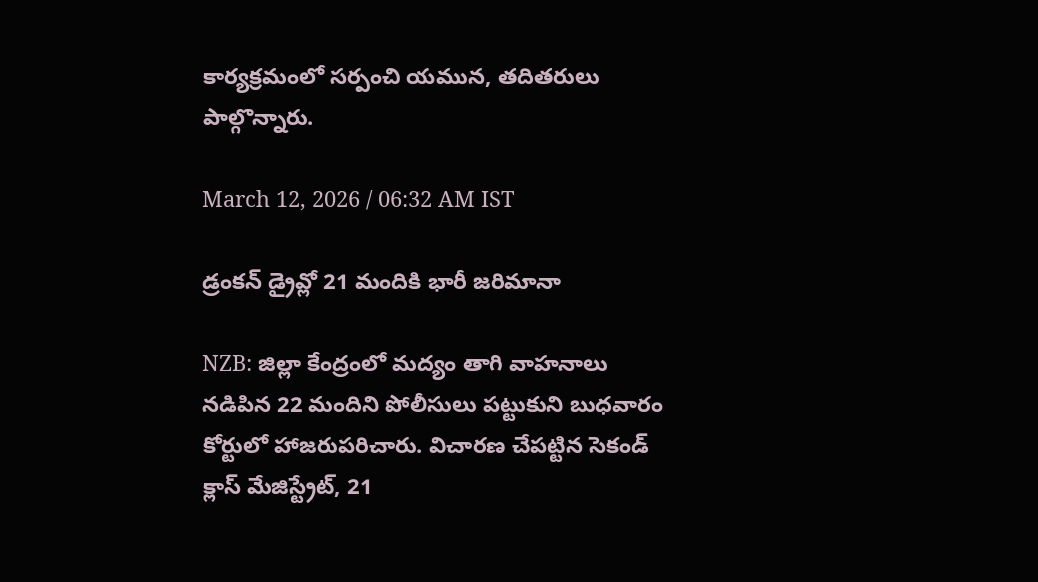కార్యక్రమంలో సర్పంచి యమున, తదితరులు పాల్గొన్నారు.

March 12, 2026 / 06:32 AM IST

డ్రంకన్ డ్రైవ్లో 21 మందికి భారీ జరిమానా

NZB: జిల్లా కేంద్రంలో మద్యం తాగి వాహనాలు నడిపిన 22 మందిని పోలీసులు పట్టుకుని బుధవారం కోర్టులో హాజరుపరిచారు. విచారణ చేపట్టిన సెకండ్ క్లాస్ మేజిస్ట్రేట్, 21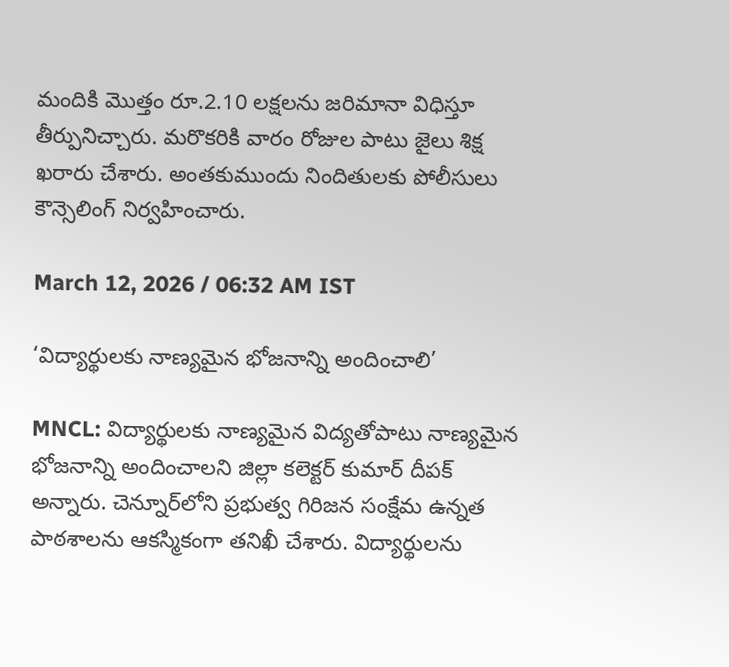మందికి మొత్తం రూ.2.10 లక్షలను జరిమానా విధిస్తూ తీర్పునిచ్చారు. మరొకరికి వారం రోజుల పాటు జైలు శిక్ష ఖరారు చేశారు. అంతకుముందు నిందితులకు పోలీసులు కౌన్సెలింగ్ నిర్వహించారు.

March 12, 2026 / 06:32 AM IST

‘విద్యార్థులకు నాణ్యమైన భోజనాన్ని అందించాలి’

MNCL: విద్యార్థులకు నాణ్యమైన విద్యతోపాటు నాణ్యమైన భోజనాన్ని అందించాలని జిల్లా కలెక్టర్ కుమార్ దీపక్ అన్నారు. చెన్నూర్‌లోని ప్రభుత్వ గిరిజన సంక్షేమ ఉన్నత పాఠశాలను ఆకస్మికంగా తనిఖీ చేశారు. విద్యార్థులను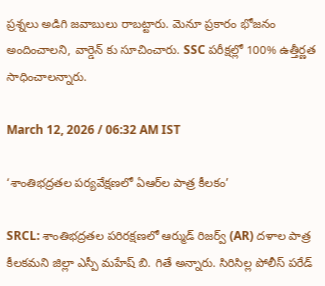ప్రశ్నలు అడిగి జవాబులు రాబట్టారు. మెనూ ప్రకారం భోజనం అందించాలని, వార్డెన్ కు సూచించారు. SSC పరీక్షల్లో 100% ఉత్తీర్ణత సాధించాలన్నారు.

March 12, 2026 / 06:32 AM IST

‘శాంతిభద్రతల పర్యవేక్షణలో ఏఆర్‌ల పాత్ర కీలకం’

SRCL: శాంతిభద్రతల పరిరక్షణలో ఆర్ముడ్ రిజర్వ్ (AR) దళాల పాత్ర కీలకమని జిల్లా ఎస్పీ మహేష్ బి. గితే అన్నారు. సిరిసిల్ల పోలీస్ పరేడ్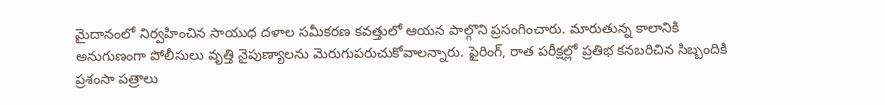మైదానంలో నిర్వహించిన సాయుధ దళాల సమీకరణ కవత్తులో ఆయన పాల్గొని ప్రసంగించారు. మారుతున్న కాలానికి అనుగుణంగా పోలీసులు వృత్తి నైపుణ్యాలను మెరుగుపరుచుకోవాలన్నారు. ఫైరింగ్, రాత పరీక్షల్లో ప్రతిభ కనబరిచిన సిబ్బందికి ప్రశంసా పత్రాలు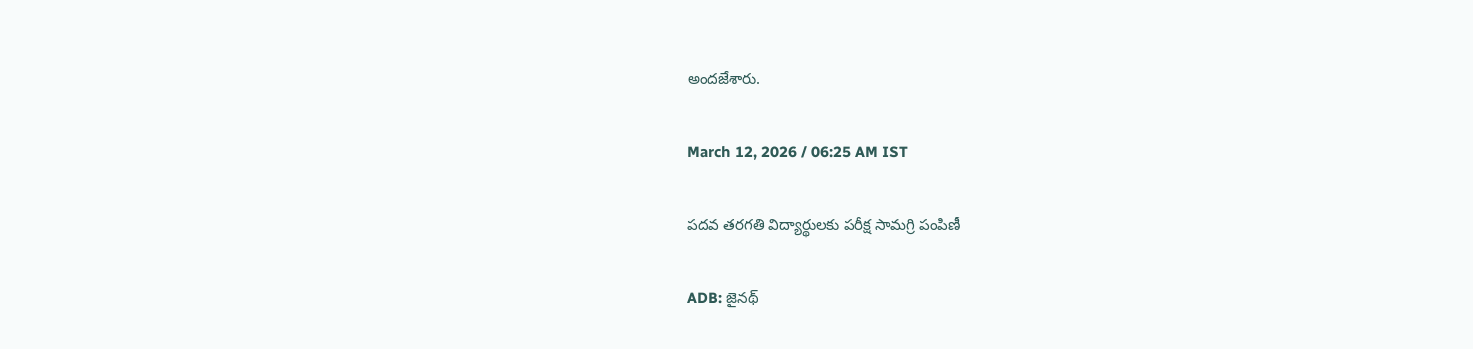అందజేశారు.

March 12, 2026 / 06:25 AM IST

పదవ తరగతి విద్యార్థులకు పరీక్ష సామగ్రి పంపిణీ

ADB: జైనథ్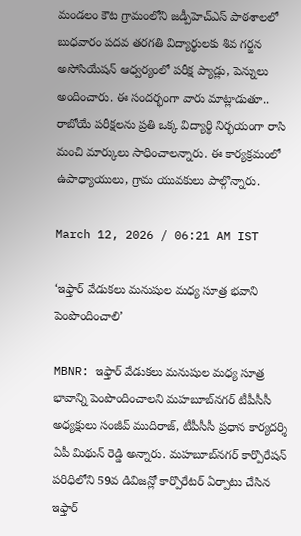మండలం కౌట గ్రామంలోని జడ్పీహెచ్ఎస్ పాఠశాలలో బుధవారం పదవ తరగతి విద్యార్థులకు శివ గర్జన అసోసియేషన్ ఆధ్వర్యంలో పరీక్ష ప్యాడ్లు, పెన్నులు అందించారు. ఈ సందర్భంగా వారు మాట్లాడుతూ.. రాబోయే పరీక్షలను ప్రతి ఒక్క విద్యార్థి నిర్భయంగా రాసి మంచి మార్కులు సాధించాలన్నారు. ఈ కార్యక్రమంలో ఉపాధ్యాయులు, గ్రామ యువకులు పాల్గొన్నారు.

March 12, 2026 / 06:21 AM IST

‘ఇఫ్తార్ వేడుకలు మనుషుల మధ్య సూత్ర భవాని పెంపొందించాలి’

MBNR: ఇఫ్తార్ వేడుకలు మనుషుల మధ్య సూత్ర భావాన్ని పెంపొందించాలని మహబూబ్‌నగర్ టీపీసీసీ అధ్యక్షులు సంజీవ్ ముదిరాజ్, టీపీసీసీ ప్రధాన కార్యదర్శి ఏపీ మిథున్ రెడ్డి అన్నారు. మహబూబ్‌నగర్ కార్పొరేషన్ పరిధిలోని 59వ డివిజన్లో కార్పొరేటర్ ఏర్పాటు చేసిన ఇఫ్తార్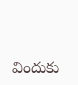విందుకు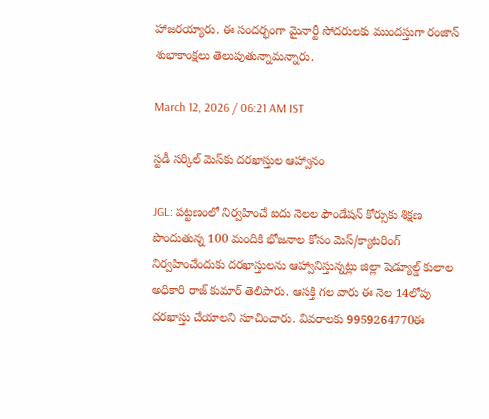హాజరయ్యారు. ఈ సందర్భంగా మైనార్టీ సోదరులకు ముందస్తుగా రంజాన్ శుభాకాంక్షలు తెలుపుతున్నామన్నారు.

March 12, 2026 / 06:21 AM IST

స్టడీ సర్కిల్ మెస్‌కు దరఖాస్తుల ఆహ్వానం

JGL: పట్టణంలో నిర్వహించే ఐదు నెలల ఫౌండేషన్ కోర్సుకు శిక్షణ పొందుతున్న 100 మందికి భోజనాల కోసం మెస్/క్యాటరింగ్ నిర్వహించేందుకు దరఖాస్తులను ఆహ్వానిస్తున్నట్లు జిల్లా షెడ్యూల్డ్ కులాల అధికారి రాజ్ కుమార్ తెలిపారు. ఆసక్తి గల వారు ఈ నెల 14లోపు దరఖాస్తు చేయాలని సూచించారు. వివరాలకు 9959264770ఈ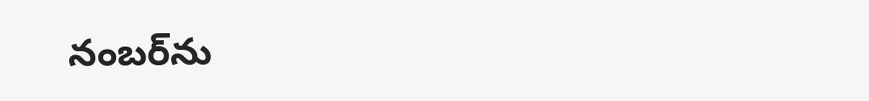నంబర్‌ను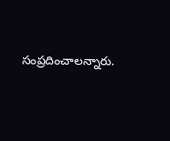సంప్రదించాలన్నారు.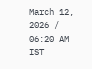March 12, 2026 / 06:20 AM IST